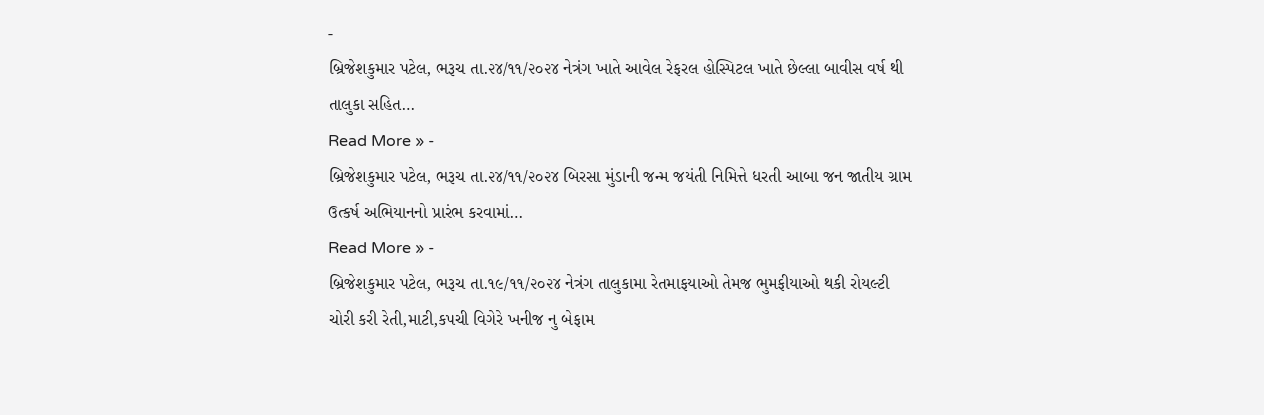-
બ્રિજેશકુમાર પટેલ, ભરૂચ તા.૨૪/૧૧/૨૦૨૪ નેત્રંગ ખાતે આવેલ રેફરલ હોસ્પિટલ ખાતે છેલ્લા બાવીસ વર્ષ થી તાલુકા સહિત…
Read More » -
બ્રિજેશકુમાર પટેલ, ભરૂચ તા.૨૪/૧૧/૨૦૨૪ બિરસા મુંડાની જન્મ જયંતી નિમિત્તે ધરતી આબા જન જાતીય ગ્રામ ઉત્કર્ષ અભિયાનનો પ્રારંભ કરવામાં…
Read More » -
બ્રિજેશકુમાર પટેલ, ભરૂચ તા.૧૯/૧૧/૨૦૨૪ નેત્રંગ તાલુકામા રેતમાફયાઓ તેમજ ભુમફીયાઓ થકી રોયલ્ટી ચોરી કરી રેતી,માટી,કપચી વિગેરે ખનીજ નુ બેફામ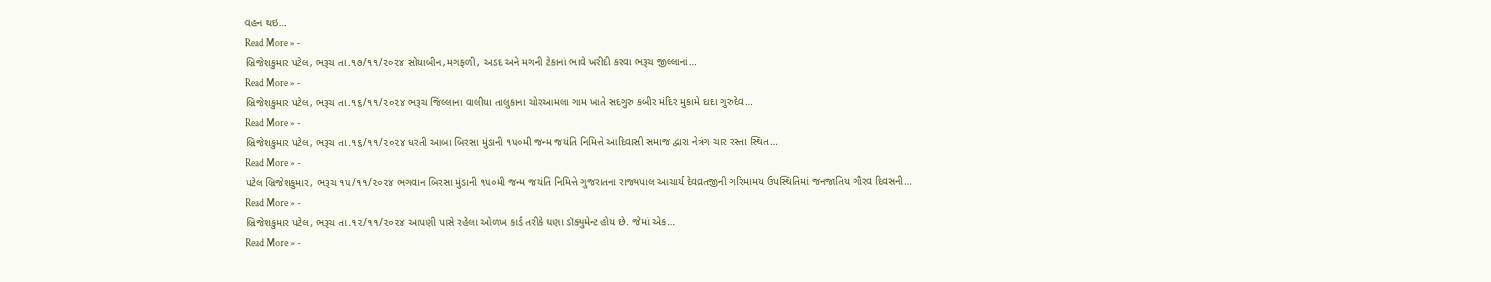વહન થઇ…
Read More » -
બ્રિજેશકુમાર પટેલ, ભરૂચ તા.૧૭/૧૧/૨૦૨૪ સોયાબીન,મગફળી, અડદ અને મગની ટેકાનાં ભાવે ખરીદી કરવા ભરૂચ જીલ્લાનાં…
Read More » -
બ્રિજેશકુમાર પટેલ, ભરૂચ તા.૧૬/૧૧/૨૦૨૪ ભરૂચ જિલ્લાના વાલીયા તાલુકાના ચોરઆમલા ગામ ખાતે સદગુરુ કબીર મંદિર મુકામે દાદા ગુરુદેવ…
Read More » -
બ્રિજેશકુમાર પટેલ, ભરૂચ તા.૧૬/૧૧/૨૦૨૪ ધરતી આબા બિરસા મુંડાની ૧૫૦મી જન્મ જયંતિ નિમિત્તે આદિવાસી સમાજ દ્વારા નેત્રંગ ચાર રસ્તા સ્થિત…
Read More » -
પટેલ બ્રિજેશકુમાર, ભરૂચ ૧૫/૧૧/૨૦૨૪ ભગવાન બિરસા મુંડાની ૧૫૦મી જન્મ જયંતિ નિમિત્તે ગુજરાતના રાજ્યપાલ આચાર્ય દેવવ્રતજીની ગરિમામય ઉપસ્થિતિમાં જનજાતિય ગૌરવ દિવસની…
Read More » -
બ્રિજેશકુમાર પટેલ, ભરૂચ તા.૧૨/૧૧/૨૦૨૪ આપણી પાસે રહેલા ઓળખ કાર્ડ તરીકે ઘણા ડૉક્યુમેન્ટ હોય છે. જેમાં એક…
Read More » -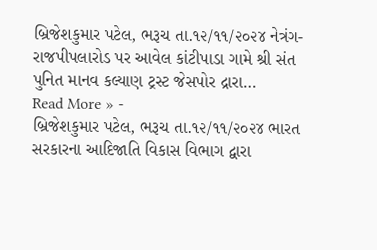બ્રિજેશકુમાર પટેલ, ભરૂચ તા.૧૨/૧૧/૨૦૨૪ નેત્રંગ-રાજપીપલારોડ પર આવેલ કાંટીપાડા ગામે શ્રી સંત પુનિત માનવ કલ્યાણ ટ્રસ્ટ જેસપોર દ્રારા…
Read More » -
બ્રિજેશકુમાર પટેલ, ભરૂચ તા.૧૨/૧૧/૨૦૨૪ ભારત સરકારના આદિજાતિ વિકાસ વિભાગ દ્વારા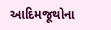આદિમજૂથોના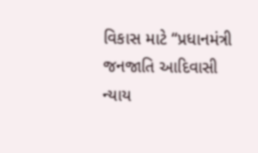વિકાસ માટે “પ્રધાનમંત્રી જનજાતિ આદિવાસી ન્યાય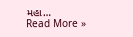મહા…
Read More »